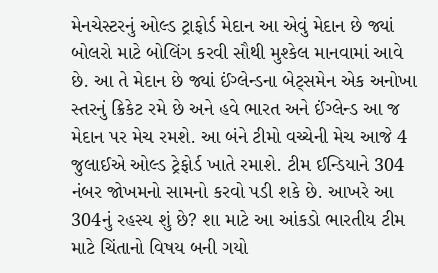મેનચેસ્ટરનું ઓલ્ડ ટ્રાફોર્ડ મેદાન આ એવું મેદાન છે જ્યાં બોલરો માટે બોલિંગ કરવી સૌથી મુશ્કેલ માનવામાં આવે છે. આ તે મેદાન છે જ્યાં ઈંગ્લેન્ડના બેટ્સમેન એક અનોખા સ્તરનું ક્રિકેટ રમે છે અને હવે ભારત અને ઈંગ્લેન્ડ આ જ મેદાન પર મેચ રમશે. આ બંને ટીમો વચ્ચેની મેચ આજે 4 જુલાઈએ ઓલ્ડ ટ્રેફોર્ડ ખાતે રમાશે. ટીમ ઈન્ડિયાને 304 નંબર જોખમનો સામનો કરવો પડી શકે છે. આખરે આ 304નું રહસ્ય શું છે? શા માટે આ આંકડો ભારતીય ટીમ માટે ચિંતાનો વિષય બની ગયો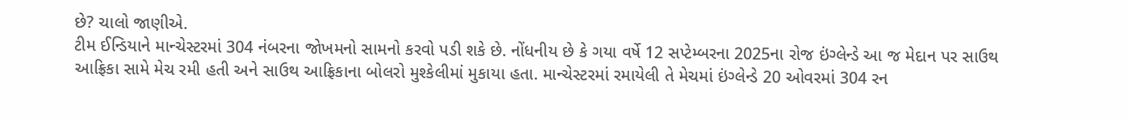છે? ચાલો જાણીએ.
ટીમ ઈન્ડિયાને માન્ચેસ્ટરમાં 304 નંબરના જોખમનો સામનો કરવો પડી શકે છે. નોંધનીય છે કે ગયા વર્ષે 12 સપ્ટેમ્બરના 2025ના રોજ ઇંગ્લેન્ડે આ જ મેદાન પર સાઉથ આફ્રિકા સામે મેચ રમી હતી અને સાઉથ આફ્રિકાના બોલરો મુશ્કેલીમાં મુકાયા હતા. માન્ચેસ્ટરમાં રમાયેલી તે મેચમાં ઇંગ્લેન્ડે 20 ઓવરમાં 304 રન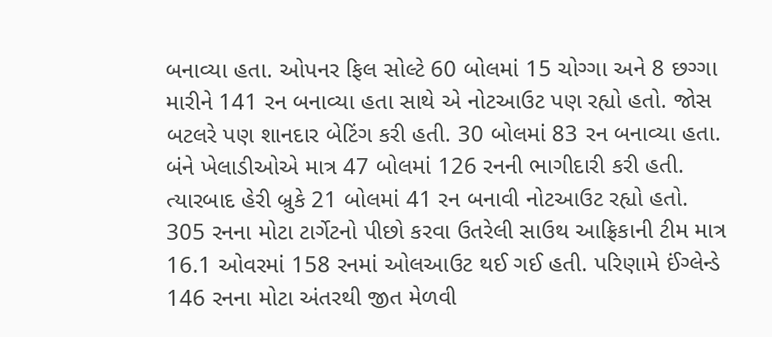બનાવ્યા હતા. ઓપનર ફિલ સોલ્ટે 60 બોલમાં 15 ચોગ્ગા અને 8 છગ્ગા મારીને 141 રન બનાવ્યા હતા સાથે એ નોટઆઉટ પણ રહ્યો હતો. જોસ બટલરે પણ શાનદાર બેટિંગ કરી હતી. 30 બોલમાં 83 રન બનાવ્યા હતા. બંને ખેલાડીઓએ માત્ર 47 બોલમાં 126 રનની ભાગીદારી કરી હતી. ત્યારબાદ હેરી બ્રુકે 21 બોલમાં 41 રન બનાવી નોટઆઉટ રહ્યો હતો.
305 રનના મોટા ટાર્ગેટનો પીછો કરવા ઉતરેલી સાઉથ આફ્રિકાની ટીમ માત્ર 16.1 ઓવરમાં 158 રનમાં ઓલઆઉટ થઈ ગઈ હતી. પરિણામે ઈંગ્લેન્ડે 146 રનના મોટા અંતરથી જીત મેળવી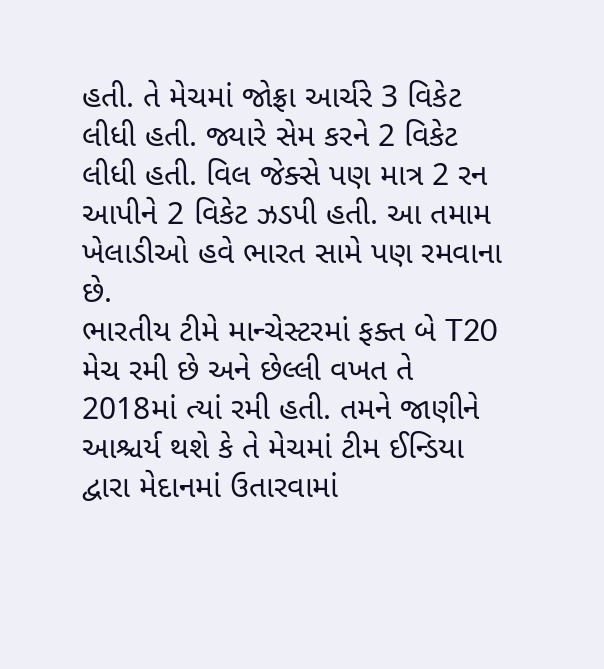હતી. તે મેચમાં જોફ્રા આર્ચરે 3 વિકેટ લીધી હતી. જ્યારે સેમ કરને 2 વિકેટ લીધી હતી. વિલ જેક્સે પણ માત્ર 2 રન આપીને 2 વિકેટ ઝડપી હતી. આ તમામ ખેલાડીઓ હવે ભારત સામે પણ રમવાના છે.
ભારતીય ટીમે માન્ચેસ્ટરમાં ફક્ત બે T20 મેચ રમી છે અને છેલ્લી વખત તે 2018માં ત્યાં રમી હતી. તમને જાણીને આશ્ચર્ય થશે કે તે મેચમાં ટીમ ઈન્ડિયા દ્વારા મેદાનમાં ઉતારવામાં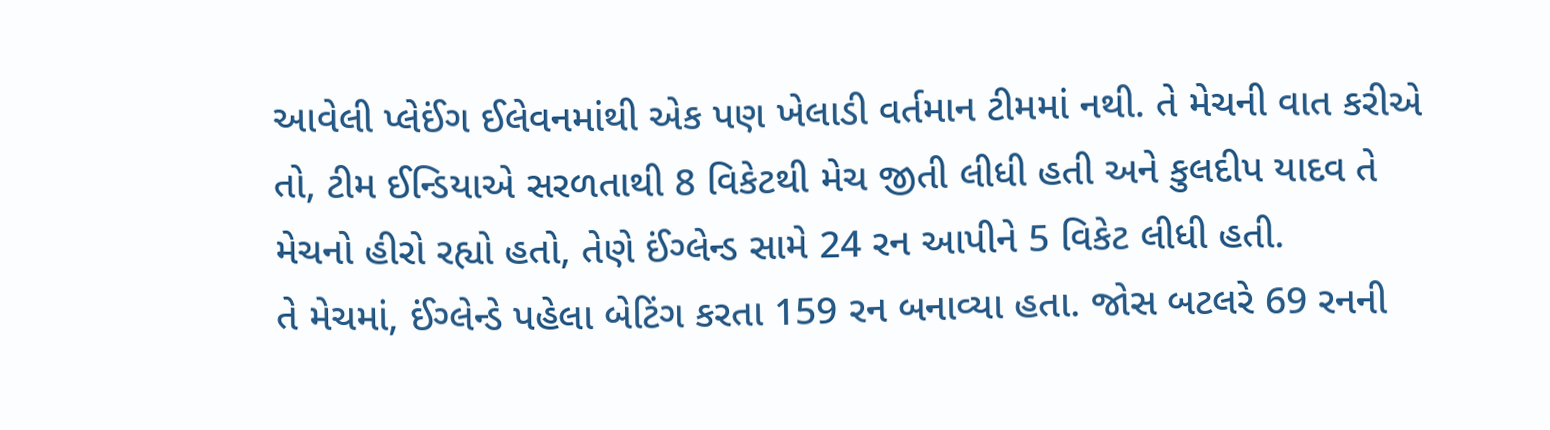આવેલી પ્લેઈંગ ઈલેવનમાંથી એક પણ ખેલાડી વર્તમાન ટીમમાં નથી. તે મેચની વાત કરીએ તો, ટીમ ઈન્ડિયાએ સરળતાથી 8 વિકેટથી મેચ જીતી લીધી હતી અને કુલદીપ યાદવ તે મેચનો હીરો રહ્યો હતો, તેણે ઈંગ્લેન્ડ સામે 24 રન આપીને 5 વિકેટ લીધી હતી.
તે મેચમાં, ઈંગ્લેન્ડે પહેલા બેટિંગ કરતા 159 રન બનાવ્યા હતા. જોસ બટલરે 69 રનની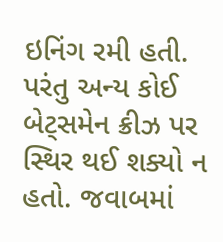ઇનિંગ રમી હતી. પરંતુ અન્ય કોઈ બેટ્સમેન ક્રીઝ પર સ્થિર થઈ શક્યો ન હતો. જવાબમાં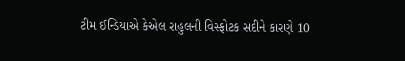ટીમ ઈન્ડિયાએ કેએલ રાહુલની વિસ્ફોટક સદીને કારણે 10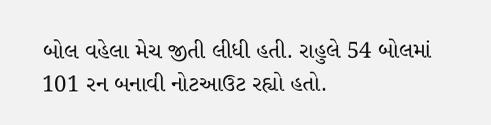બોલ વહેલા મેચ જીતી લીધી હતી. રાહુલે 54 બોલમાં 101 રન બનાવી નોટઆઉટ રહ્યો હતો.